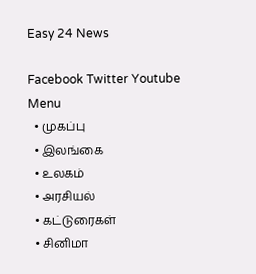Easy 24 News

Facebook Twitter Youtube
Menu
  • முகப்பு
  • இலங்கை
  • உலகம்
  • அரசியல்
  • கட்டுரைகள்
  • சினிமா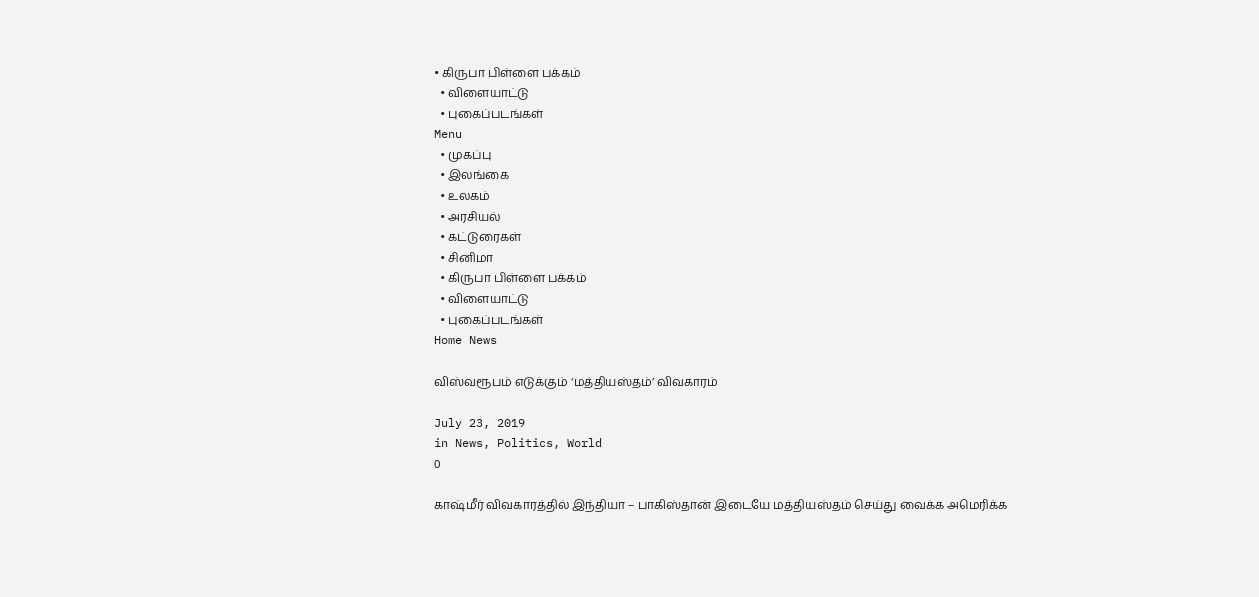• கிருபா பிள்ளை பக்கம்
  • விளையாட்டு
  • புகைப்படங்கள்
Menu
  • முகப்பு
  • இலங்கை
  • உலகம்
  • அரசியல்
  • கட்டுரைகள்
  • சினிமா
  • கிருபா பிள்ளை பக்கம்
  • விளையாட்டு
  • புகைப்படங்கள்
Home News

விஸ்வரூபம் எடுக்கும் ‘மத்தியஸ்தம்’ விவகாரம்

July 23, 2019
in News, Politics, World
0

காஷ்மீர் விவகாரத்தில் இந்தியா – பாகிஸ்தான் இடையே மத்தியஸ்தம் செய்து வைக்க அமெரிக்க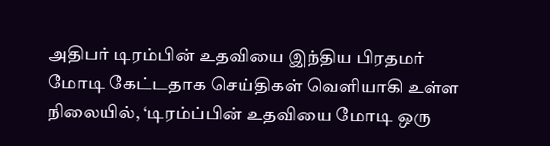அதிபர் டிரம்பின் உதவியை இந்திய பிரதமர் மோடி கேட்டதாக செய்திகள் வெளியாகி உள்ள நிலையில், ‘டிரம்ப்பின் உதவியை மோடி ஒரு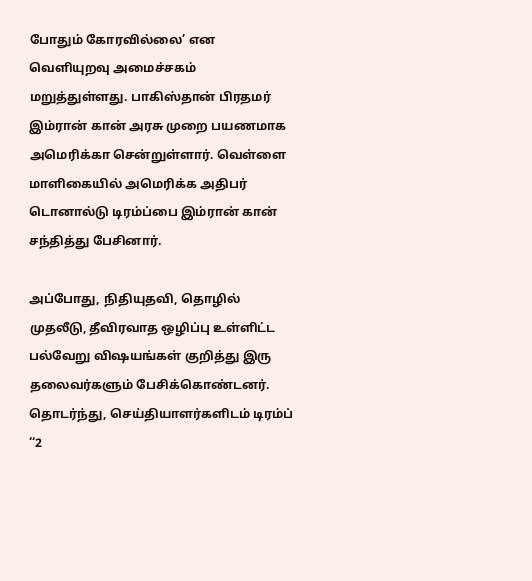போதும் கோரவில்லை’ என வெளியுறவு அமைச்சகம் மறுத்துள்ளது. பாகிஸ்தான் பிரதமர் இம்ரான் கான் அரசு முறை பயணமாக அமெரிக்கா சென்றுள்ளார். வெள்ளை மாளிகையில் அமெரிக்க அதிபர் டொனால்டு டிரம்ப்பை இம்ரான் கான் சந்தித்து பேசினார்.

அப்போது, நிதியுதவி, தொழில் முதலீடு, தீவிரவாத ஒழிப்பு உள்ளிட்ட பல்வேறு விஷயங்கள் குறித்து இரு தலைவர்களும் பேசிக்கொண்டனர். தொடர்ந்து, செய்தியாளர்களிடம் டிரம்ப் ‘‘2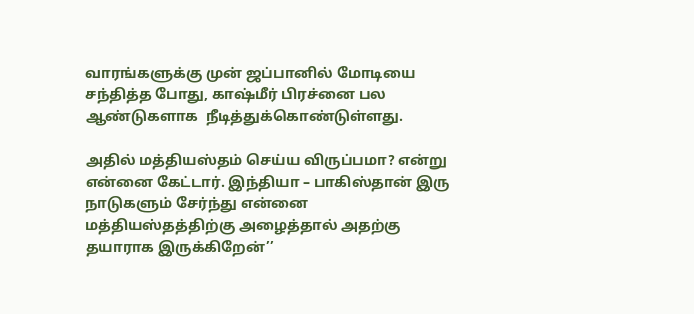வாரங்களுக்கு முன் ஜப்பானில் மோடியை சந்தித்த போது, காஷ்மீர் பிரச்னை பல ஆண்டுகளாக  நீடித்துக்கொண்டுள்ளது.

அதில் மத்தியஸ்தம் செய்ய விருப்பமா? என்று என்னை கேட்டார். இந்தியா – பாகிஸ்தான் இரு நாடுகளும் சேர்ந்து என்னை மத்தியஸ்தத்திற்கு அழைத்தால் அதற்கு தயாராக இருக்கிறேன்’’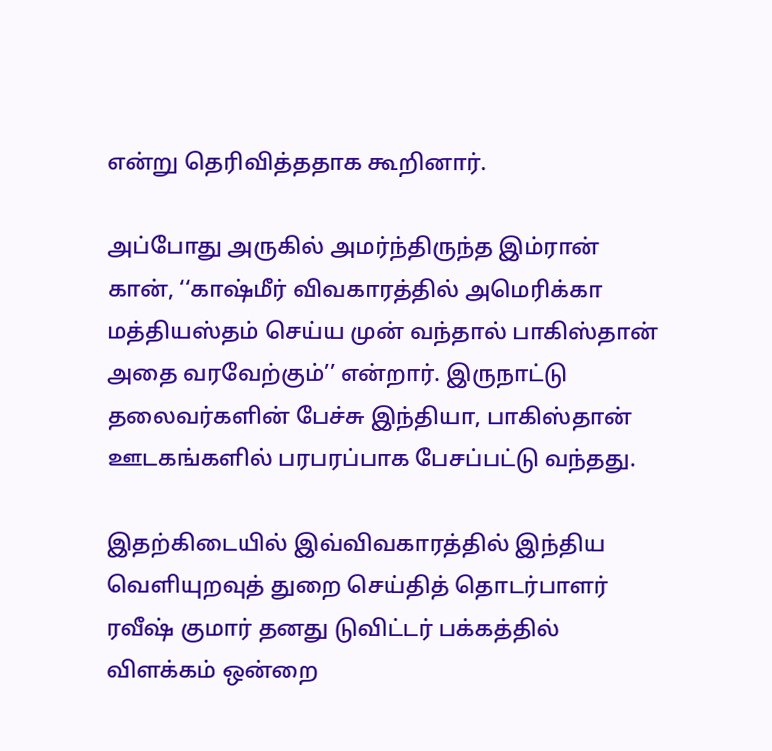என்று தெரிவித்ததாக கூறினார்.

அப்போது அருகில் அமர்ந்திருந்த இம்ரான் கான், ‘‘காஷ்மீர் விவகாரத்தில் அமெரிக்கா மத்தியஸ்தம் செய்ய முன் வந்தால் பாகிஸ்தான் அதை வரவேற்கும்’’ என்றார். இருநாட்டு தலைவர்களின் பேச்சு இந்தியா, பாகிஸ்தான் ஊடகங்களில் பரபரப்பாக பேசப்பட்டு வந்தது.

இதற்கிடையில் இவ்விவகாரத்தில் இந்திய வெளியுறவுத் துறை செய்தித் தொடர்பாளர் ரவீஷ் குமார் தனது டுவிட்டர் பக்கத்தில் விளக்கம் ஒன்றை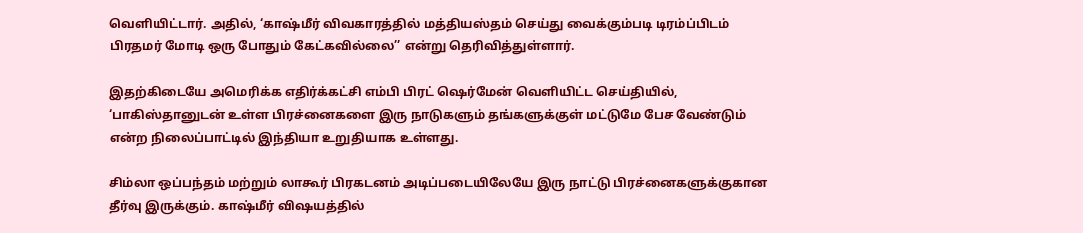வெளியிட்டார். அதில், ‘காஷ்மீர் விவகாரத்தில் மத்தியஸ்தம் செய்து வைக்கும்படி டிரம்ப்பிடம் பிரதமர் மோடி ஒரு போதும் கேட்கவில்லை’’ என்று தெரிவித்துள்ளார்.

இதற்கிடையே அமெரிக்க எதிர்க்கட்சி எம்பி பிரட் ஷெர்மேன் வெளியிட்ட செய்தியில், ‘பாகிஸ்தானுடன் உள்ள பிரச்னைகளை இரு நாடுகளும் தங்களுக்குள் மட்டுமே பேச வேண்டும் என்ற நிலைப்பாட்டில் இந்தியா உறுதியாக உள்ளது.

சிம்லா ஒப்பந்தம் மற்றும் லாகூர் பிரகடனம் அடிப்படையிலேயே இரு நாட்டு பிரச்னைகளுக்குகான தீர்வு இருக்கும். காஷ்மீர் விஷயத்தில்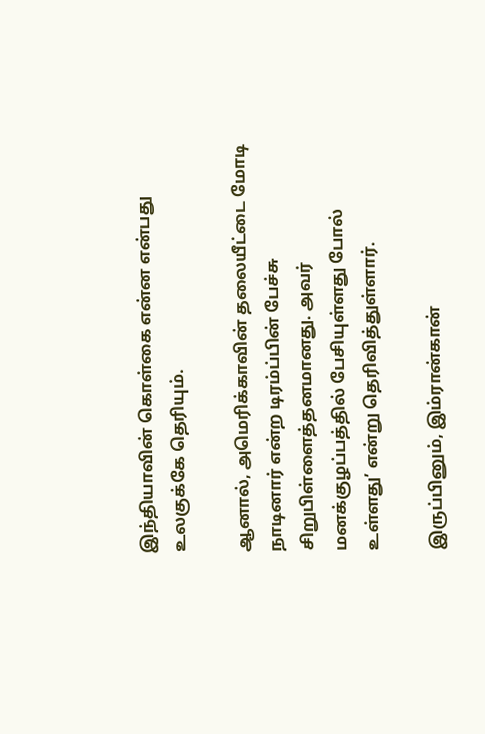இந்தியாவின் கொள்கை என்ன என்பது உலகுக்கே தெரியும்.

ஆனால், அமெரிக்காவின் தலையீட்டை மோடி நாடினார் என்ற டிரம்ப்பின் பேச்சு சிறுபிள்ளைத்தனமானது. அவர் மனக்குழப்பத்தில் பேசியுள்ளது போல் உள்ளது’ என்று தெரிவித்துள்ளார்.

இருப்பினும், இம்ரான்கான்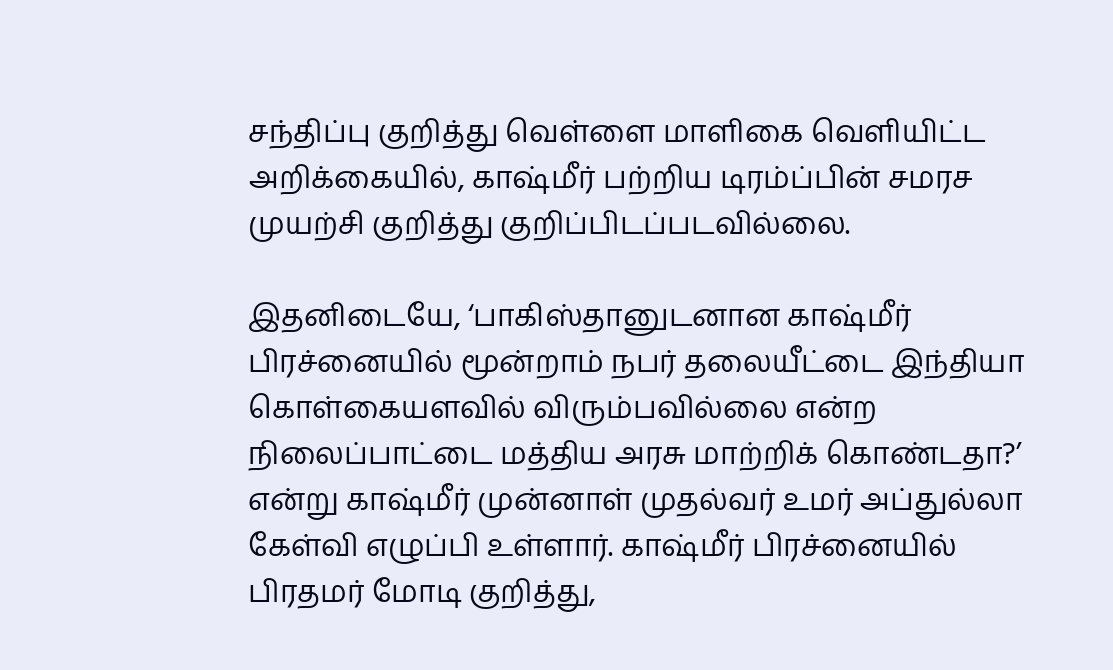சந்திப்பு குறித்து வெள்ளை மாளிகை வெளியிட்ட அறிக்கையில், காஷ்மீர் பற்றிய டிரம்ப்பின் சமரச முயற்சி குறித்து குறிப்பிடப்படவில்லை.

இதனிடையே, ‘பாகிஸ்தானுடனான காஷ்மீர் பிரச்னையில் மூன்றாம் நபர் தலையீட்டை இந்தியா கொள்கையளவில் விரும்பவில்லை என்ற நிலைப்பாட்டை மத்திய அரசு மாற்றிக் கொண்டதா?’ என்று காஷ்மீர் முன்னாள் முதல்வர் உமர் அப்துல்லா கேள்வி எழுப்பி உள்ளார். காஷ்மீர் பிரச்னையில் பிரதமர் மோடி குறித்து,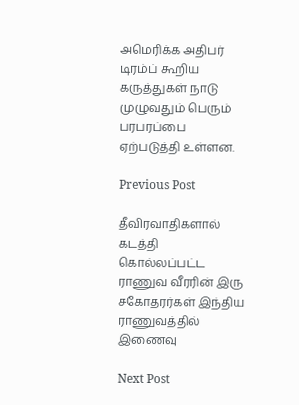அமெரிக்க அதிபர் டிரம்ப் கூறிய கருத்துகள் நாடு முழுவதும் பெரும் பரபரப்பை ஏற்படுத்தி உள்ளன.

Previous Post

தீவிரவாதிகளால் கடத்தி கொல்லப்பட்ட ராணுவ வீரரின் இரு சகோதரர்கள் இந்திய ராணுவத்தில் இணைவு

Next Post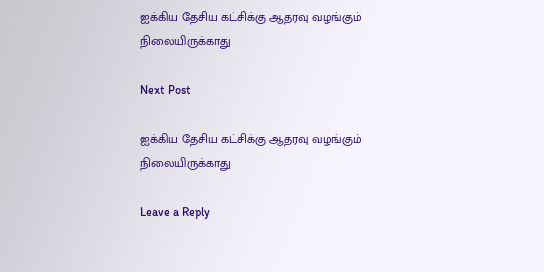ஐக்கிய தேசிய கட்சிக்கு ஆதரவு வழங்கும் நிலையிருக்காது

Next Post

ஐக்கிய தேசிய கட்சிக்கு ஆதரவு வழங்கும் நிலையிருக்காது

Leave a Reply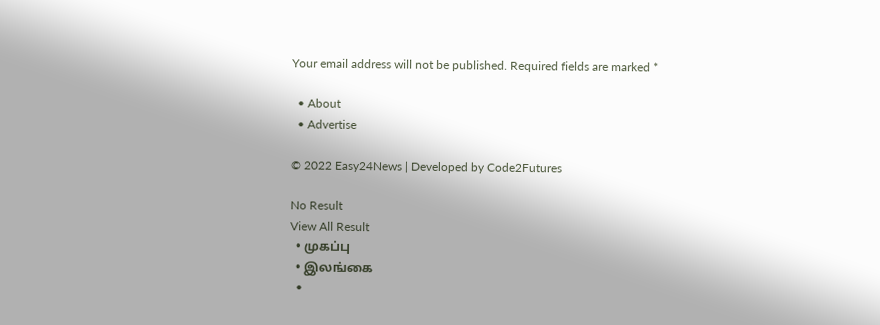Your email address will not be published. Required fields are marked *

  • About
  • Advertise

© 2022 Easy24News | Developed by Code2Futures

No Result
View All Result
  • முகப்பு
  • இலங்கை
  •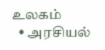உலகம்
  • அரசியல்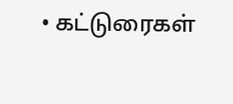• கட்டுரைகள்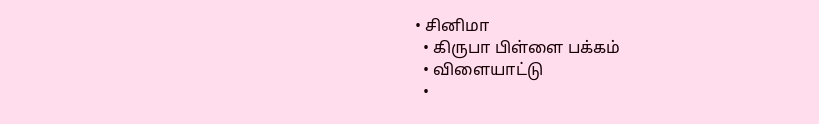• சினிமா
  • கிருபா பிள்ளை பக்கம்
  • விளையாட்டு
  •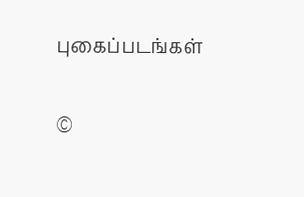புகைப்படங்கள்

©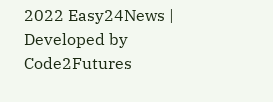2022 Easy24News | Developed by Code2Futures